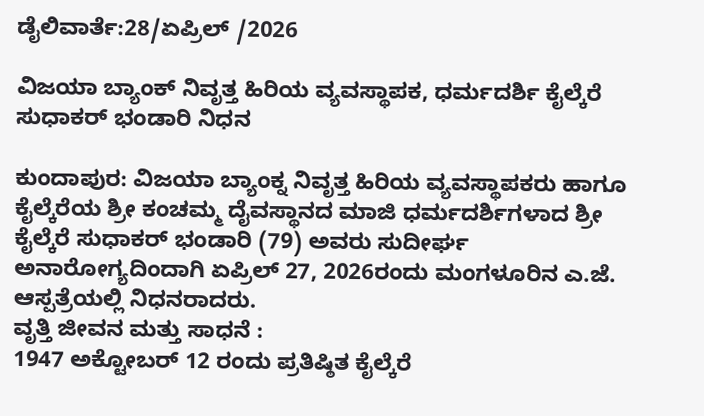ಡೈಲಿವಾರ್ತೆ:28/ಏಪ್ರಿಲ್ /2026

ವಿಜಯಾ ಬ್ಯಾಂಕ್ ನಿವೃತ್ತ ಹಿರಿಯ ವ್ಯವಸ್ಥಾಪಕ, ಧರ್ಮದರ್ಶಿ ಕೈಲ್ಕೆರೆ ಸುಧಾಕರ್ ಭಂಡಾರಿ ನಿಧನ

ಕುಂದಾಪುರ: ವಿಜಯಾ ಬ್ಯಾಂಕ್ನ ನಿವೃತ್ತ ಹಿರಿಯ ವ್ಯವಸ್ಥಾಪಕರು ಹಾಗೂ ಕೈಲ್ಕೆರೆಯ ಶ್ರೀ ಕಂಚಮ್ಮ ದೈವಸ್ಥಾನದ ಮಾಜಿ ಧರ್ಮದರ್ಶಿಗಳಾದ ಶ್ರೀ ಕೈಲ್ಕೆರೆ ಸುಧಾಕರ್ ಭಂಡಾರಿ (79) ಅವರು ಸುದೀರ್ಘ ಅನಾರೋಗ್ಯದಿಂದಾಗಿ ಏಪ್ರಿಲ್ 27, 2026ರಂದು ಮಂಗಳೂರಿನ ಎ.ಜೆ. ಆಸ್ಪತ್ರೆಯಲ್ಲಿ ನಿಧನರಾದರು.
ವೃತ್ತಿ ಜೀವನ ಮತ್ತು ಸಾಧನೆ :
1947 ಅಕ್ಟೋಬರ್ 12 ರಂದು ಪ್ರತಿಷ್ಠಿತ ಕೈಲ್ಕೆರೆ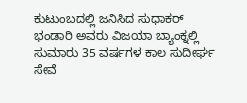ಕುಟುಂಬದಲ್ಲಿ ಜನಿಸಿದ ಸುಧಾಕರ್ ಭಂಡಾರಿ ಅವರು ವಿಜಯಾ ಬ್ಯಾಂಕ್ನಲ್ಲಿ ಸುಮಾರು 35 ವರ್ಷಗಳ ಕಾಲ ಸುದೀರ್ಘ ಸೇವೆ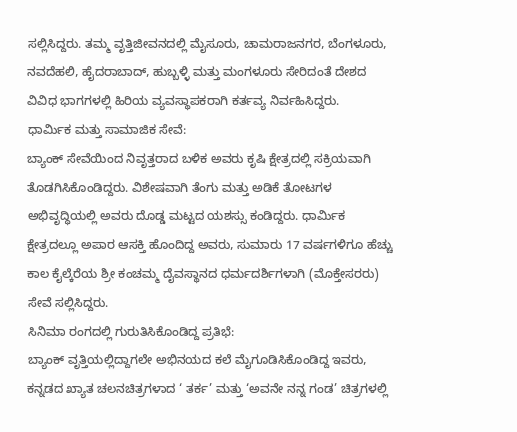ಸಲ್ಲಿಸಿದ್ದರು. ತಮ್ಮ ವೃತ್ತಿಜೀವನದಲ್ಲಿ ಮೈಸೂರು, ಚಾಮರಾಜನಗರ, ಬೆಂಗಳೂರು, ನವದೆಹಲಿ, ಹೈದರಾಬಾದ್, ಹುಬ್ಬಳ್ಳಿ ಮತ್ತು ಮಂಗಳೂರು ಸೇರಿದಂತೆ ದೇಶದ ವಿವಿಧ ಭಾಗಗಳಲ್ಲಿ ಹಿರಿಯ ವ್ಯವಸ್ಥಾಪಕರಾಗಿ ಕರ್ತವ್ಯ ನಿರ್ವಹಿಸಿದ್ದರು.
ಧಾರ್ಮಿಕ ಮತ್ತು ಸಾಮಾಜಿಕ ಸೇವೆ:
ಬ್ಯಾಂಕ್ ಸೇವೆಯಿಂದ ನಿವೃತ್ತರಾದ ಬಳಿಕ ಅವರು ಕೃಷಿ ಕ್ಷೇತ್ರದಲ್ಲಿ ಸಕ್ರಿಯವಾಗಿ ತೊಡಗಿಸಿಕೊಂಡಿದ್ದರು. ವಿಶೇಷವಾಗಿ ತೆಂಗು ಮತ್ತು ಅಡಿಕೆ ತೋಟಗಳ ಅಭಿವೃದ್ಧಿಯಲ್ಲಿ ಅವರು ದೊಡ್ಡ ಮಟ್ಟದ ಯಶಸ್ಸು ಕಂಡಿದ್ದರು. ಧಾರ್ಮಿಕ ಕ್ಷೇತ್ರದಲ್ಲೂ ಅಪಾರ ಆಸಕ್ತಿ ಹೊಂದಿದ್ದ ಅವರು, ಸುಮಾರು 17 ವರ್ಷಗಳಿಗೂ ಹೆಚ್ಚು ಕಾಲ ಕೈಲ್ಕೆರೆಯ ಶ್ರೀ ಕಂಚಮ್ಮ ದೈವಸ್ಥಾನದ ಧರ್ಮದರ್ಶಿಗಳಾಗಿ (ಮೊಕ್ತೇಸರರು) ಸೇವೆ ಸಲ್ಲಿಸಿದ್ದರು.
ಸಿನಿಮಾ ರಂಗದಲ್ಲಿ ಗುರುತಿಸಿಕೊಂಡಿದ್ದ ಪ್ರತಿಭೆ:
ಬ್ಯಾಂಕ್ ವೃತ್ತಿಯಲ್ಲಿದ್ದಾಗಲೇ ಅಭಿನಯದ ಕಲೆ ಮೈಗೂಡಿಸಿಕೊಂಡಿದ್ದ ಇವರು, ಕನ್ನಡದ ಖ್ಯಾತ ಚಲನಚಿತ್ರಗಳಾದ ‘ ತರ್ಕ’ ಮತ್ತು ‘ಅವನೇ ನನ್ನ ಗಂಡ’ ಚಿತ್ರಗಳಲ್ಲಿ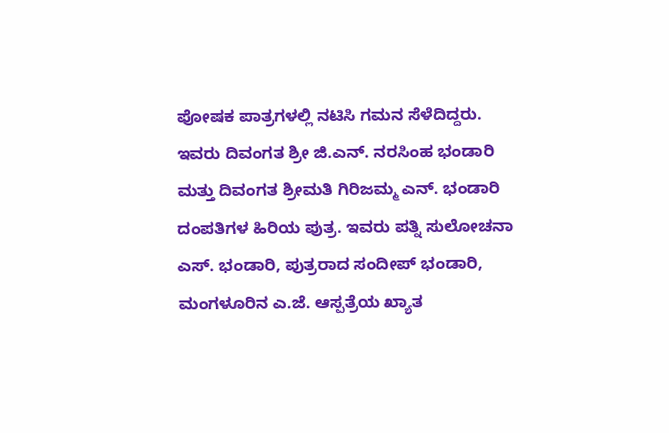ಪೋಷಕ ಪಾತ್ರಗಳಲ್ಲಿ ನಟಿಸಿ ಗಮನ ಸೆಳೆದಿದ್ದರು.
ಇವರು ದಿವಂಗತ ಶ್ರೀ ಜಿ.ಎನ್. ನರಸಿಂಹ ಭಂಡಾರಿ ಮತ್ತು ದಿವಂಗತ ಶ್ರೀಮತಿ ಗಿರಿಜಮ್ಮ ಎನ್. ಭಂಡಾರಿ ದಂಪತಿಗಳ ಹಿರಿಯ ಪುತ್ರ. ಇವರು ಪತ್ನಿ ಸುಲೋಚನಾ ಎಸ್. ಭಂಡಾರಿ, ಪುತ್ರರಾದ ಸಂದೀಪ್ ಭಂಡಾರಿ, ಮಂಗಳೂರಿನ ಎ.ಜೆ. ಆಸ್ಪತ್ರೆಯ ಖ್ಯಾತ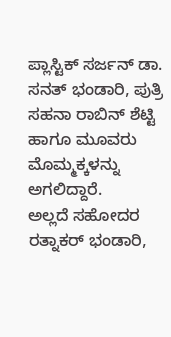ಪ್ಲಾಸ್ಟಿಕ್ ಸರ್ಜನ್ ಡಾ. ಸನತ್ ಭಂಡಾರಿ, ಪುತ್ರಿ ಸಹನಾ ರಾಬಿನ್ ಶೆಟ್ಟಿ ಹಾಗೂ ಮೂವರು ಮೊಮ್ಮಕ್ಕಳನ್ನು ಅಗಲಿದ್ದಾರೆ.
ಅಲ್ಲದೆ ಸಹೋದರ ರತ್ನಾಕರ್ ಭಂಡಾರಿ,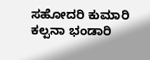ಸಹೋದರಿ ಕುಮಾರಿ ಕಲ್ಪನಾ ಭಂಡಾರಿ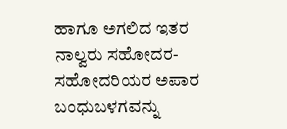ಹಾಗೂ ಅಗಲಿದ ಇತರ ನಾಲ್ವರು ಸಹೋದರ-ಸಹೋದರಿಯರ ಅಪಾರ ಬಂಧುಬಳಗವನ್ನು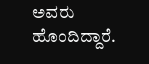ಅವರು ಹೊಂದಿದ್ದಾರೆ.